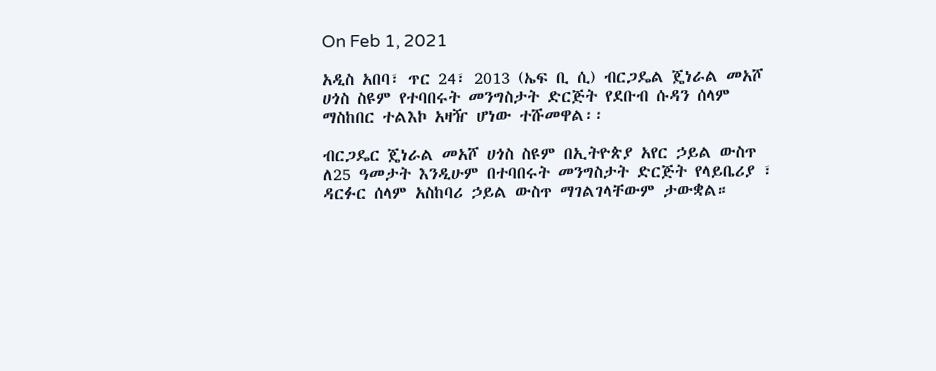On Feb 1, 2021

አዲስ አበባ፣ ጥር 24፣ 2013 (ኤፍ ቢ ሲ) ብርጋዴል ጄነራል መአሾ ሀጎስ ስዩም የተባበሩት መንግስታት ድርጅት የደቡብ ሱዳን ሰላም ማስከበር ተልእኮ አዛዥ ሆነው ተሹመዋል፡፡

ብርጋዴር ጄነራል መአሾ ሀጎስ ስዩም በኢትዮጵያ አየር ኃይል ውስጥ ለ25 ዓመታት እንዲሁም በተባበሩት መንግስታት ድርጅት የላይቤሪያ ፣ ዳርፉር ሰላም አስከባሪ ኃይል ውስጥ ማገልገላቸውም ታውቋል።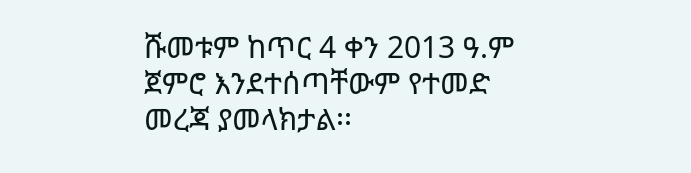ሹመቱም ከጥር 4 ቀን 2013 ዓ.ም ጀምሮ እንደተሰጣቸውም የተመድ መረጃ ያመላክታል፡፡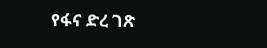የፋና ድረ ገጽ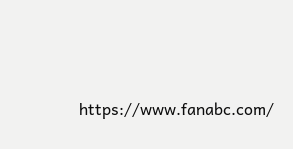https://www.fanabc.com/